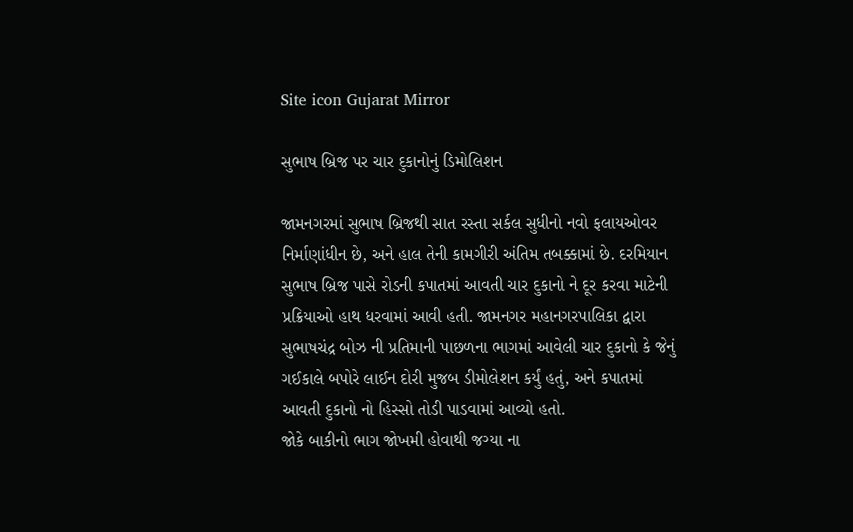Site icon Gujarat Mirror

સુભાષ બ્રિજ પર ચાર દુકાનોનું ડિમોલિશન

જામનગરમાં સુભાષ બ્રિજથી સાત રસ્તા સર્કલ સુધીનો નવો ફલાયઓવર નિર્માણાંધીન છે, અને હાલ તેની કામગીરી અંતિમ તબક્કામાં છે. દરમિયાન સુભાષ બ્રિજ પાસે રોડની કપાતમાં આવતી ચાર દુકાનો ને દૂર કરવા માટેની પ્રક્રિયાઓ હાથ ધરવામાં આવી હતી. જામનગર મહાનગરપાલિકા દ્વારા સુભાષચંદ્ર બોઝ ની પ્રતિમાની પાછળના ભાગમાં આવેલી ચાર દુકાનો કે જેનું ગઈકાલે બપોરે લાઈન દોરી મુજબ ડીમોલેશન કર્યું હતું, અને કપાતમાં આવતી દુકાનો નો હિસ્સો તોડી પાડવામાં આવ્યો હતો.
જોકે બાકીનો ભાગ જોખમી હોવાથી જગ્યા ના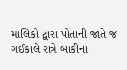માલિકો દ્વારા પોતાની જાતે જ ગઈકાલે રાત્રે બાકીના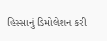હિસ્સાનું ડિમોલેશન કરી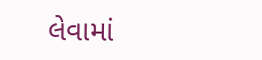લેવામાં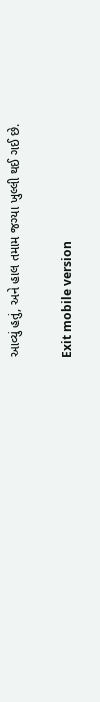આવ્યું હતું, અને હાલ તમામ જગ્યા ખુલ્લી થઈ ગઈ છે.

Exit mobile version